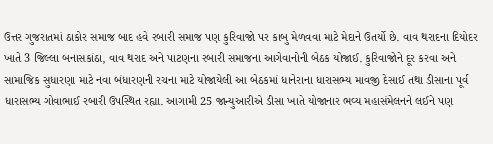ઉત્તર ગુજરાતમાં ઠાકોર સમાજ બાદ હવે રબારી સમાજ પણ કુરિવાજો પર કાબુ મેળવવા માટે મેદાને ઉતર્યો છે. વાવ થરાદના દિયોદર ખાતે 3 જિલ્લા બનાસકાંઠા, વાવ થરાદ અને પાટણના રબારી સમાજના આગેવાનોની બેઠક યોજાઈ. કુરિવાજોને દૂર કરવા અને સામાજિક સુધારણા માટે નવા બંધારણની રચના માટે યોજાયેલી આ બેઠકમાં ધાનેરાના ધારાસભ્ય માવજી દેસાઈ તથા ડીસાના પૂર્વ ધારાસભ્ય ગોવાભાઈ રબારી ઉપસ્થિત રહ્યા. આગામી 25 જાન્યુઆરીએ ડીસા ખાતે યોજાનાર ભવ્ય મહાસંમેલનને લઈને પણ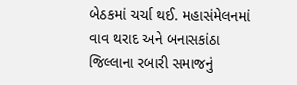બેઠકમાં ચર્ચા થઈ. મહાસંમેલનમાં વાવ થરાદ અને બનાસકાંઠા જિલ્લાના રબારી સમાજનું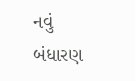નવું બંધારણ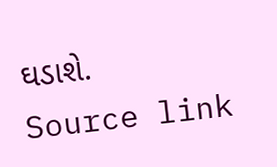ઘડાશે.
Source link